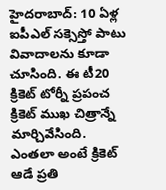హైదరాబాద్: 10 ఏళ్ల ఐపీఎల్ సక్సెస్తో పాటు వివాదాలను కూడా చూసింది. ఈ టీ20 క్రికెట్ టోర్నీ ప్రపంచ క్రికెట్ ముఖ చిత్రాన్నే మార్చివేసింది. ఎంతలా అంటే క్రికెట్ ఆడే ప్రతి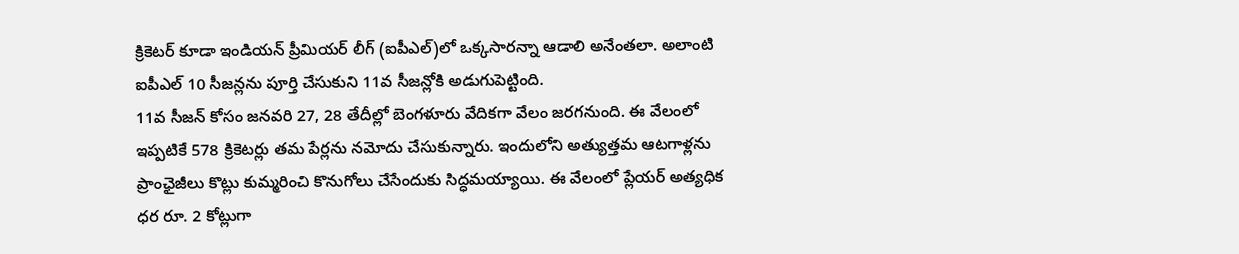క్రికెటర్ కూడా ఇండియన్ ప్రీమియర్ లీగ్ (ఐపీఎల్)లో ఒక్కసారన్నా ఆడాలి అనేంతలా. అలాంటి ఐపీఎల్ 10 సీజన్లను పూర్తి చేసుకుని 11వ సీజన్లోకి అడుగుపెట్టింది.
11వ సీజన్ కోసం జనవరి 27, 28 తేదీల్లో బెంగళూరు వేదికగా వేలం జరగనుంది. ఈ వేలంలో ఇప్పటికే 578 క్రికెటర్లు తమ పేర్లను నమోదు చేసుకున్నారు. ఇందులోని అత్యుత్తమ ఆటగాళ్లను ప్రాంఛైజీలు కొట్లు కుమ్మరించి కొనుగోలు చేసేందుకు సిద్ధమయ్యాయి. ఈ వేలంలో ప్లేయర్ అత్యధిక ధర రూ. 2 కోట్లుగా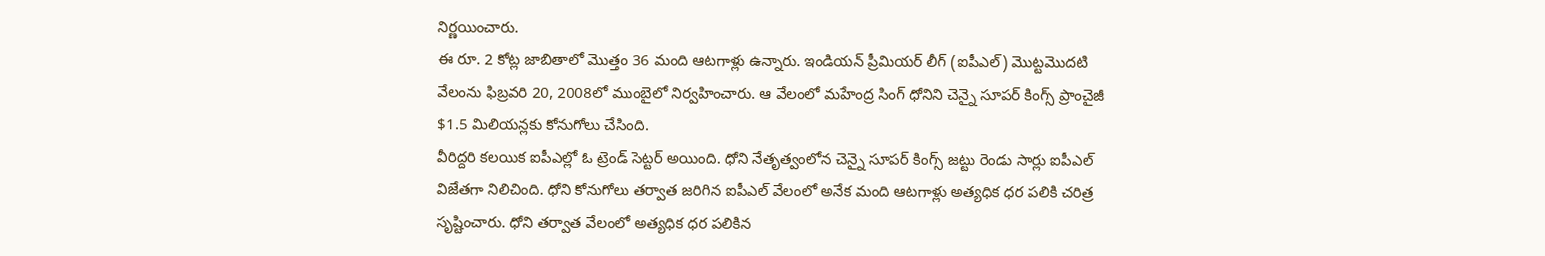నిర్ణయించారు.
ఈ రూ. 2 కోట్ల జాబితాలో మొత్తం 36 మంది ఆటగాళ్లు ఉన్నారు. ఇండియన్ ప్రీమియర్ లీగ్ (ఐపీఎల్) మొట్టమొదటి వేలంను ఫిబ్రవరి 20, 2008లో ముంబైలో నిర్వహించారు. ఆ వేలంలో మహేంద్ర సింగ్ ధోనిని చెన్నై సూపర్ కింగ్స్ ప్రాంచైజీ $1.5 మిలియన్లకు కోనుగోలు చేసింది.
వీరిద్దరి కలయిక ఐపీఎల్లో ఓ ట్రెండ్ సెట్టర్ అయింది. ధోని నేతృత్వంలోన చెన్నై సూపర్ కింగ్స్ జట్టు రెండు సార్లు ఐపీఎల్ విజేతగా నిలిచింది. ధోని కోనుగోలు తర్వాత జరిగిన ఐపీఎల్ వేలంలో అనేక మంది ఆటగాళ్లు అత్యధిక ధర పలికి చరిత్ర సృష్టించారు. ధోని తర్వాత వేలంలో అత్యధిక ధర పలికిన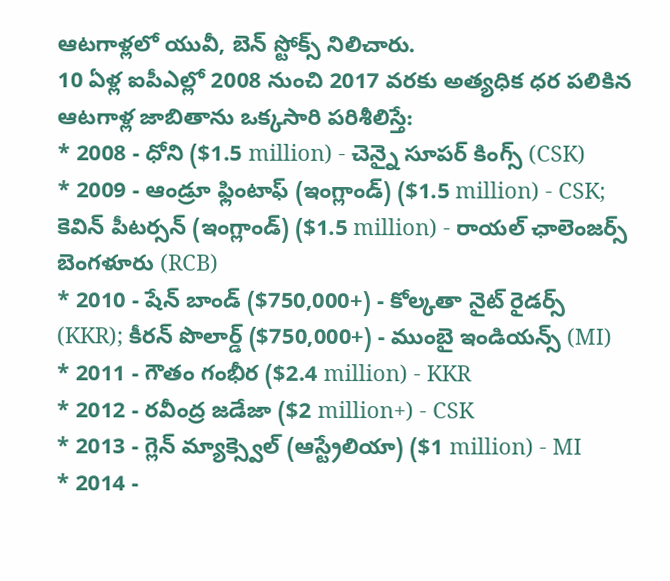ఆటగాళ్లలో యువీ, బెన్ స్టోక్స్ నిలిచారు.
10 ఏళ్ల ఐపీఎల్లో 2008 నుంచి 2017 వరకు అత్యధిక ధర పలికిన ఆటగాళ్ల జాబితాను ఒక్కసారి పరిశీలిస్తే:
* 2008 - ధోని ($1.5 million) - చెన్నై సూపర్ కింగ్స్ (CSK)
* 2009 - ఆండ్రూ ఫ్లింటాఫ్ (ఇంగ్లాండ్) ($1.5 million) - CSK; కెవిన్ పీటర్సన్ (ఇంగ్లాండ్) ($1.5 million) - రాయల్ ఛాలెంజర్స్ బెంగళూరు (RCB)
* 2010 - షేన్ బాండ్ ($750,000+) - కోల్కతా నైట్ రైడర్స్ (KKR); కీరన్ పొలార్డ్ ($750,000+) - ముంబై ఇండియన్స్ (MI)
* 2011 - గౌతం గంభీర ($2.4 million) - KKR
* 2012 - రవీంద్ర జడేజా ($2 million+) - CSK
* 2013 - గ్లెన్ మ్యాక్స్వెల్ (ఆస్ట్రేలియా) ($1 million) - MI
* 2014 -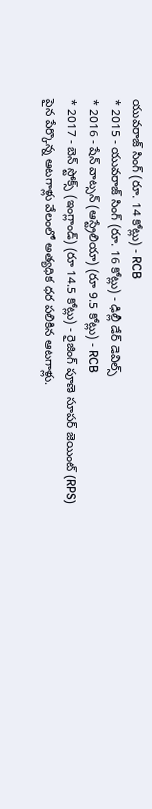యువరాజ్ సింగ్ (రూ. 14 కోట్లు) - RCB
* 2015 - యువరాజ్ సింగ్ (రూ. 16 కోట్లు) - ఢిల్లీ డేర్ డెవిల్స్
* 2016 - షేన్ వాట్సన్ (ఆస్ట్రేలియా) (రూ 9.5 కోట్లు) - RCB
* 2017 - బెన్ స్టోక్స్ (ఇంగ్లాండ్) (రూ 14.5 కోట్లు) - రైజింగ్ పూణె సూపర్ జెయింట్ (RPS)
పైన పేర్కొన్న ఆటగాళ్లు వేలంలో అత్యధిక ధర పలికిన ఆటగాళ్లు.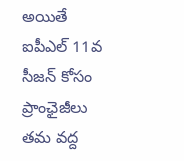అయితే ఐపీఎల్ 11వ సీజన్ కోసం ప్రాంఛైజీలు తమ వద్ద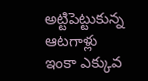అట్టిపెట్టుకున్న ఆటగాళ్లు ఇంకా ఎక్కువ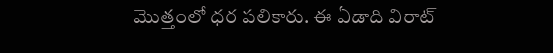మొత్తంలో ధర పలికారు. ఈ ఏడాది విరాట్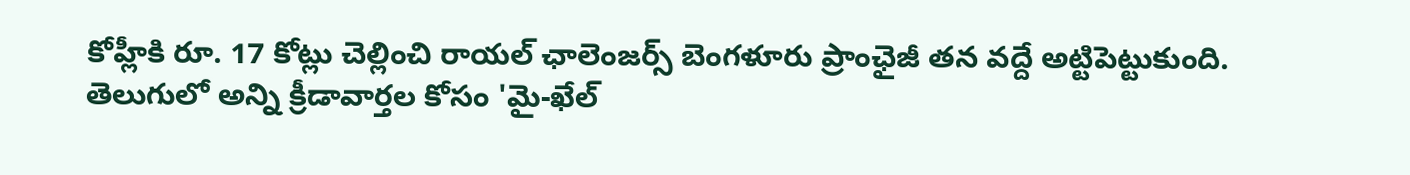కోహ్లీకి రూ. 17 కోట్లు చెల్లించి రాయల్ ఛాలెంజర్స్ బెంగళూరు ప్రాంఛైజీ తన వద్దే అట్టిపెట్టుకుంది.
తెలుగులో అన్ని క్రీడావార్తల కోసం 'మై-ఖేల్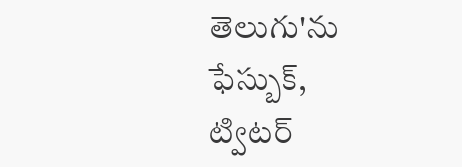తెలుగు'ను ఫేస్బుక్, ట్విటర్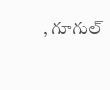, గూగుల్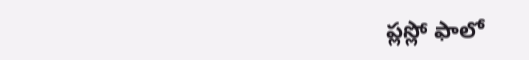ప్లస్లో ఫాలో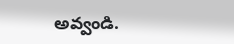అవ్వండి.